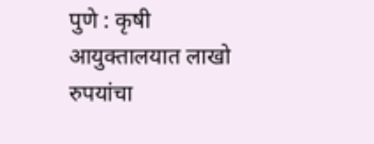पुणे : कृषी आयुक्तालयात लाखो रुपयांचा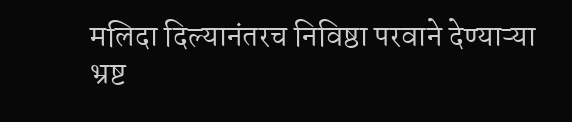मलिदा दिल्यानंतरच निविष्ठा परवाने देण्याऱ्या भ्रष्ट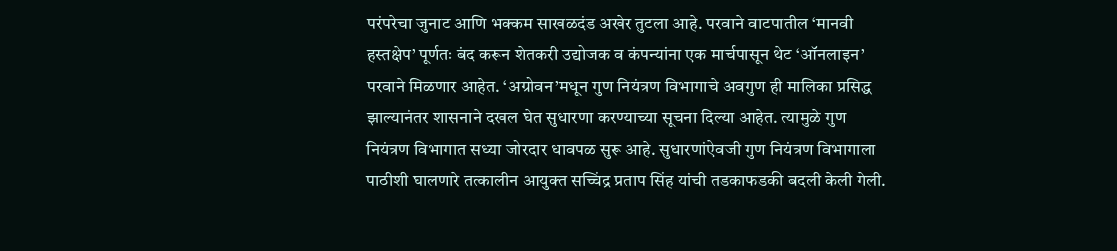परंपरेचा जुनाट आणि भक्कम साखळदंड अखेर तुटला आहे. परवाने वाटपातील ‘मानवी हस्तक्षेप’ पूर्णतः बंद करून शेतकरी उद्योजक व कंपन्यांना एक मार्चपासून थेट ‘ऑनलाइन’ परवाने मिळणार आहेत. ‘अग्रोवन’मधून गुण नियंत्रण विभागाचे अवगुण ही मालिका प्रसिद्ध झाल्यानंतर शासनाने दखल घेत सुधारणा करण्याच्या सूचना दिल्या आहेत. त्यामुळे गुण नियंत्रण विभागात सध्या जोरदार धावपळ सुरू आहे. सुधारणांऐवजी गुण नियंत्रण विभागाला पाठीशी घालणारे तत्कालीन आयुक्त सच्चिंद्र प्रताप सिंह यांची तडकाफडकी बदली केली गेली.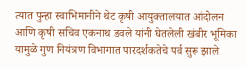त्यात पुन्हा स्वाभिमानीने थेट कृषी आयुक्तालयात आंदोलन आणि कृषी सचिव एकनाथ डवले यांनी घेतलेली खंबीर भूमिका यामुळे गुण नियंत्रण विभागात पारदर्शकतेचे पर्व सुरू झाले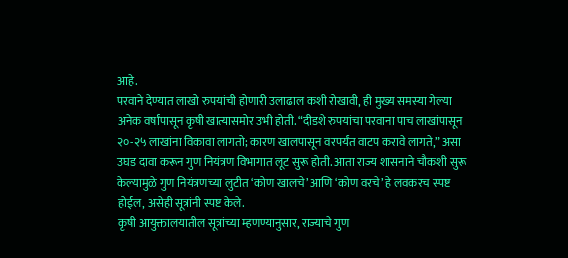आहे.
परवाने देण्यात लाखो रुपयांची होणारी उलाढाल कशी रोखावी, ही मुख्य समस्या गेल्या अनेक वर्षांपासून कृषी खात्यासमोर उभी होती. “दीडशे रुपयांचा परवाना पाच लाखांपासून २०-२५ लाखांना विकावा लागतो; कारण खालपासून वरपर्यंत वाटप करावे लागते,” असा उघड दावा करून गुण नियंत्रण विभागात लूट सुरू होती. आता राज्य शासनाने चौकशी सुरू केल्यामुळे गुण नियंत्रणच्या लुटीत ‘कोण खालचे’ आणि ‘कोण वरचे’ हे लवकरच स्पष्ट होईल, असेही सूत्रांनी स्पष्ट केले.
कृषी आयुक्तालयातील सूत्रांच्या म्हणण्यानुसार, राज्याचे गुण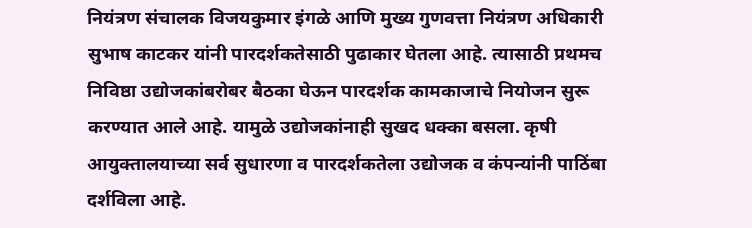नियंत्रण संचालक विजयकुमार इंगळे आणि मुख्य गुणवत्ता नियंत्रण अधिकारी सुभाष काटकर यांनी पारदर्शकतेसाठी पुढाकार घेतला आहे. त्यासाठी प्रथमच निविष्ठा उद्योजकांबरोबर बैठका घेऊन पारदर्शक कामकाजाचे नियोजन सुरू करण्यात आले आहे. यामुळे उद्योजकांनाही सुखद धक्का बसला. कृषी आयुक्तालयाच्या सर्व सुधारणा व पारदर्शकतेला उद्योजक व कंपन्यांनी पाठिंबा दर्शविला आहे.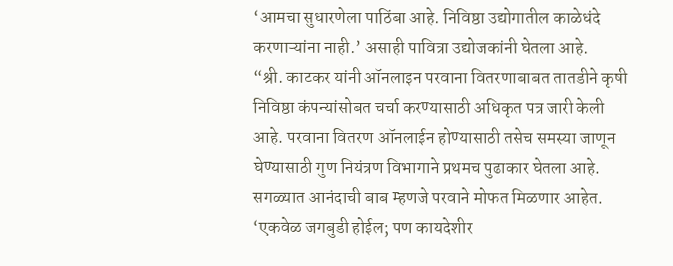‘आमचा सुधारणेला पाठिंबा आहे. निविष्ठा उद्योगातील काळेधंदे करणाऱ्यांना नाही.’ असाही पावित्रा उद्योजकांनी घेतला आहे.
“श्री. काटकर यांनी ऑनलाइन परवाना वितरणाबाबत तातडीने कृषी निविष्ठा कंपन्यांसोबत चर्चा करण्यासाठी अधिकृत पत्र जारी केली आहे. परवाना वितरण ऑनलाईन होण्यासाठी तसेच समस्या जाणून घेण्यासाठी गुण नियंत्रण विभागाने प्रथमच पुढाकार घेतला आहे. सगळ्यात आनंदाची बाब म्हणजे परवाने मोफत मिळणार आहेत. ‘एकवेळ जगबुडी होईल; पण कायदेशीर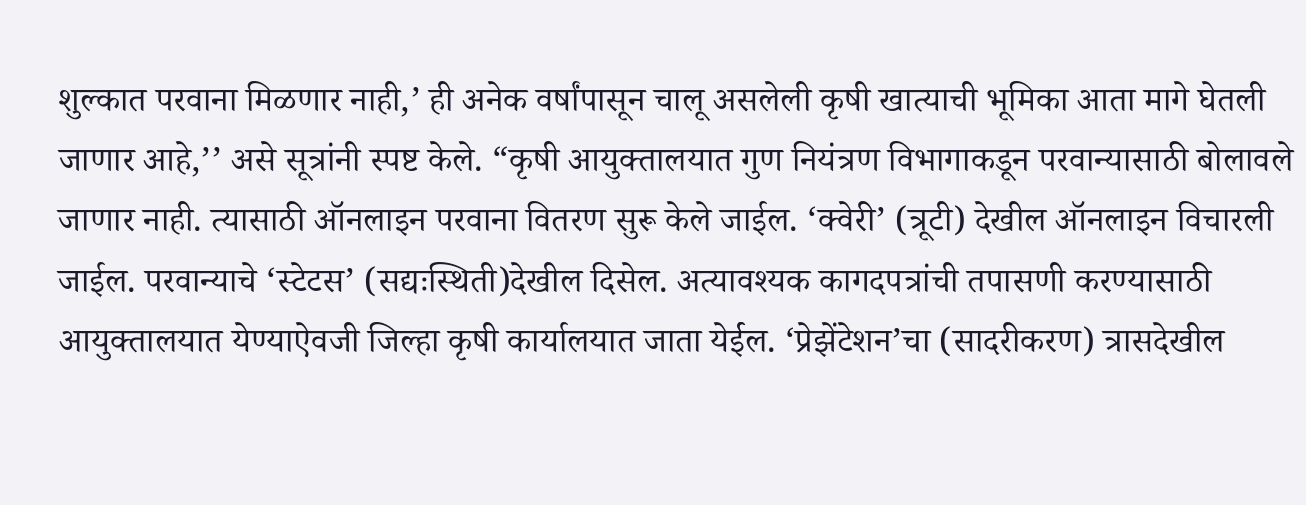शुल्कात परवाना मिळणार नाही,’ ही अनेक वर्षांपासून चालू असलेली कृषी खात्याची भूमिका आता मागे घेतली जाणार आहे,’’ असे सूत्रांनी स्पष्ट केले. “कृषी आयुक्तालयात गुण नियंत्रण विभागाकडून परवान्यासाठी बोलावले जाणार नाही. त्यासाठी ऑनलाइन परवाना वितरण सुरू केले जाईल. ‘क्वेरी’ (त्रूटी) देखील ऑनलाइन विचारली जाईल. परवान्याचे ‘स्टेटस’ (सद्यःस्थिती)देखील दिसेल. अत्यावश्यक कागदपत्रांची तपासणी करण्यासाठी आयुक्तालयात येण्याऐवजी जिल्हा कृषी कार्यालयात जाता येर्ईल. ‘प्रेझेंटेशन’चा (सादरीकरण) त्रासदेखील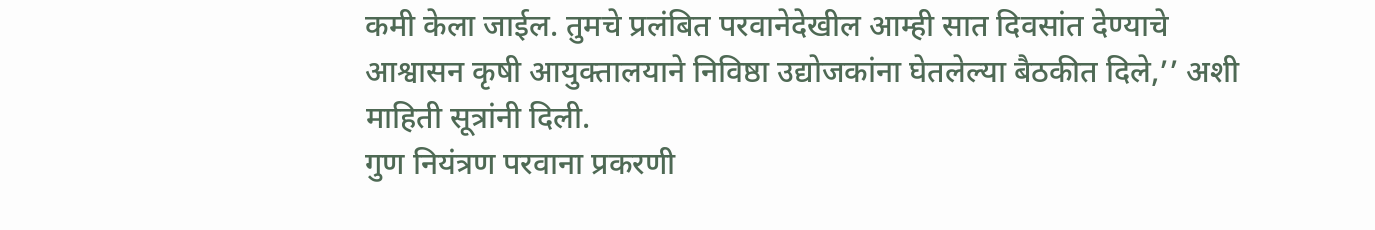कमी केला जाईल. तुमचे प्रलंबित परवानेदेखील आम्ही सात दिवसांत देण्याचे आश्वासन कृषी आयुक्तालयाने निविष्ठा उद्योजकांना घेतलेल्या बैठकीत दिले,’’ अशी माहिती सूत्रांनी दिली.
गुण नियंत्रण परवाना प्रकरणी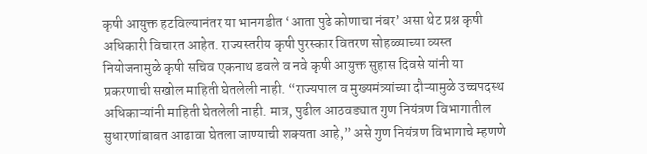कृषी आयुक्त हटविल्यानंतर या भानगडीत ‘आता पुढे कोणाचा नंबर’ असा थेट प्रश्न कृषी अधिकारी विचारत आहेत. राज्यस्तरीय कृषी पुरस्कार वितरण सोहळ्याच्या व्यस्त नियोजनामुळे कृषी सचिव एकनाथ डवले व नवे कृषी आयुक्त सुहास दिवसे यांनी या प्रकरणाची सखोल माहिती घेतलेली नाही. “राज्यपाल व मुख्यमंत्र्यांच्या दौऱ्यामुळे उच्चपदस्थ अधिकाऱ्यांनी माहिती घेतलेली नाही. मात्र, पुढील आठवड्यात गुण नियंत्रण विभागातील सुधारणांबाबत आढावा घेतला जाण्याची शक्यता आहे,” असे गुण नियंत्रण विभागाचे म्हणणे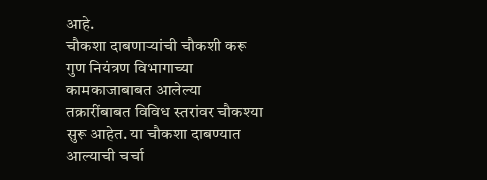आहे.
चौकशा दाबणाऱ्यांची चौकशी करू
गुण नियंत्रण विभागाच्या कामकाजाबाबत आलेल्या तक्रारींबाबत विविध स्तरांवर चौकश्या सुरू आहेत. या चौकशा दाबण्यात आल्याची चर्चा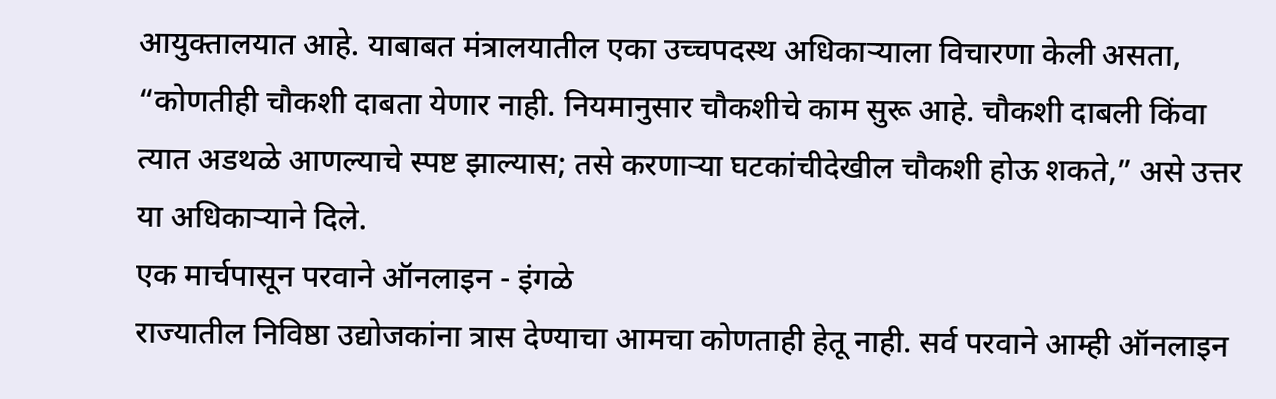आयुक्तालयात आहे. याबाबत मंत्रालयातील एका उच्चपदस्थ अधिकाऱ्याला विचारणा केली असता, “कोणतीही चौकशी दाबता येणार नाही. नियमानुसार चौकशीचे काम सुरू आहे. चौकशी दाबली किंवा त्यात अडथळे आणल्याचे स्पष्ट झाल्यास; तसे करणाऱ्या घटकांचीदेखील चौकशी होऊ शकते,” असे उत्तर या अधिकाऱ्याने दिले.
एक मार्चपासून परवाने ऑनलाइन - इंगळे
राज्यातील निविष्ठा उद्योजकांना त्रास देण्याचा आमचा कोणताही हेतू नाही. सर्व परवाने आम्ही ऑनलाइन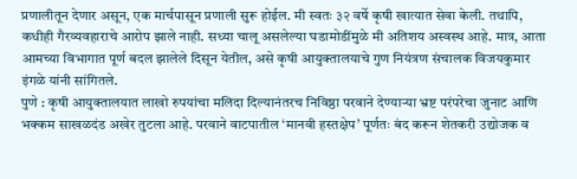प्रणालीतून देणार असून, एक मार्चपासून प्रणाली सुरू होईल. मी स्वतः ३२ वर्षे कृषी खात्यात सेवा केली. तथापि, कधीही गैरव्यवहाराचे आरोप झाले नाही. सध्या चालू असलेल्या घडामोडींमुळे मी अतिशय अस्वस्थ आहे. मात्र, आता आमच्या विभागात पूर्ण बदल झालेले दिसून येतील, असे कृषी आयुक्तालयाचे गुण नियंत्रण संचालक विजयकुमार इंगळे यांनी सांगितले.
पुणे : कृषी आयुक्तालयात लाखो रुपयांचा मलिदा दिल्यानंतरच निविष्ठा परवाने देण्याऱ्या भ्रष्ट परंपरेचा जुनाट आणि भक्कम साखळदंड अखेर तुटला आहे. परवाने वाटपातील ‘मानवी हस्तक्षेप’ पूर्णतः बंद करून शेतकरी उद्योजक व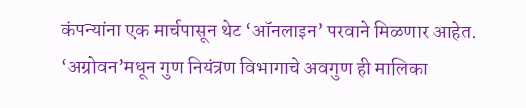कंपन्यांना एक मार्चपासून थेट ‘ऑनलाइन’ परवाने मिळणार आहेत. ‘अग्रोवन’मधून गुण नियंत्रण विभागाचे अवगुण ही मालिका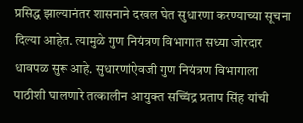प्रसिद्ध झाल्यानंतर शासनाने दखल घेत सुधारणा करण्याच्या सूचना दिल्या आहेत. त्यामुळे गुण नियंत्रण विभागात सध्या जोरदार धावपळ सुरू आहे. सुधारणांऐवजी गुण नियंत्रण विभागाला पाठीशी घालणारे तत्कालीन आयुक्त सच्चिंद्र प्रताप सिंह यांची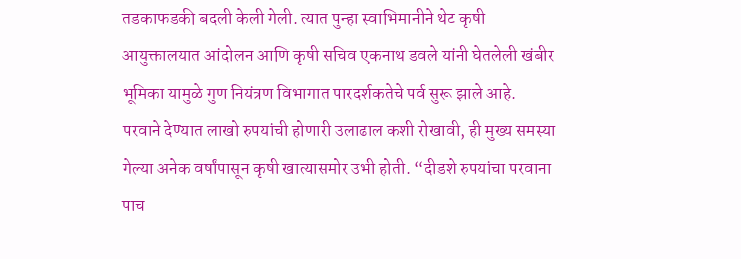तडकाफडकी बदली केली गेली. त्यात पुन्हा स्वाभिमानीने थेट कृषी आयुक्तालयात आंदोलन आणि कृषी सचिव एकनाथ डवले यांनी घेतलेली खंबीर भूमिका यामुळे गुण नियंत्रण विभागात पारदर्शकतेचे पर्व सुरू झाले आहे.
परवाने देण्यात लाखो रुपयांची होणारी उलाढाल कशी रोखावी, ही मुख्य समस्या गेल्या अनेक वर्षांपासून कृषी खात्यासमोर उभी होती. “दीडशे रुपयांचा परवाना पाच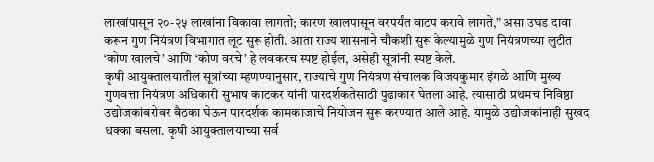लाखांपासून २०-२५ लाखांना विकावा लागतो; कारण खालपासून वरपर्यंत वाटप करावे लागते,” असा उघड दावा करून गुण नियंत्रण विभागात लूट सुरू होती. आता राज्य शासनाने चौकशी सुरू केल्यामुळे गुण नियंत्रणच्या लुटीत ‘कोण खालचे’ आणि ‘कोण वरचे’ हे लवकरच स्पष्ट होईल, असेही सूत्रांनी स्पष्ट केले.
कृषी आयुक्तालयातील सूत्रांच्या म्हणण्यानुसार, राज्याचे गुण नियंत्रण संचालक विजयकुमार इंगळे आणि मुख्य गुणवत्ता नियंत्रण अधिकारी सुभाष काटकर यांनी पारदर्शकतेसाठी पुढाकार घेतला आहे. त्यासाठी प्रथमच निविष्ठा उद्योजकांबरोबर बैठका घेऊन पारदर्शक कामकाजाचे नियोजन सुरू करण्यात आले आहे. यामुळे उद्योजकांनाही सुखद धक्का बसला. कृषी आयुक्तालयाच्या सर्व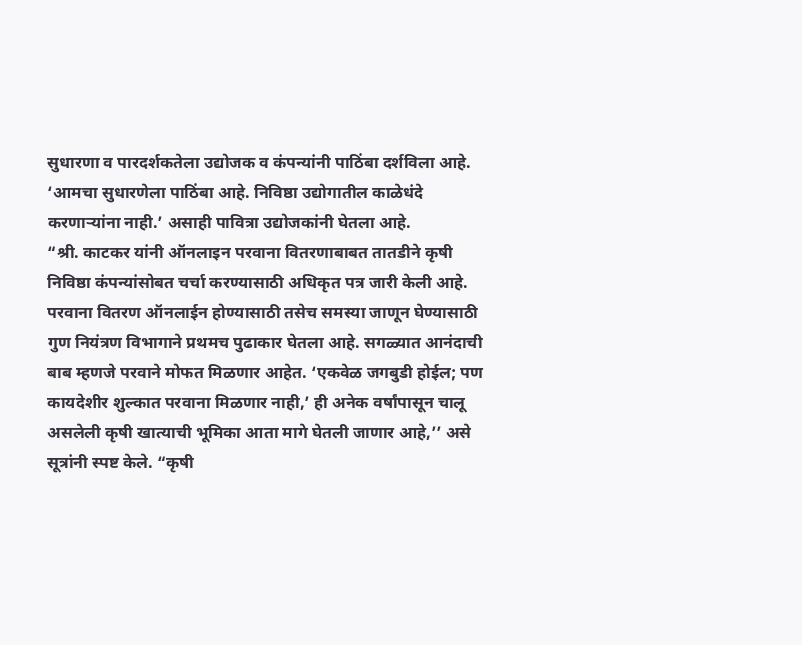सुधारणा व पारदर्शकतेला उद्योजक व कंपन्यांनी पाठिंबा दर्शविला आहे. ‘आमचा सुधारणेला पाठिंबा आहे. निविष्ठा उद्योगातील काळेधंदे करणाऱ्यांना नाही.’ असाही पावित्रा उद्योजकांनी घेतला आहे.
“श्री. काटकर यांनी ऑनलाइन परवाना वितरणाबाबत तातडीने कृषी निविष्ठा कंपन्यांसोबत चर्चा करण्यासाठी अधिकृत पत्र जारी केली आहे. परवाना वितरण ऑनलाईन होण्यासाठी तसेच समस्या जाणून घेण्यासाठी गुण नियंत्रण विभागाने प्रथमच पुढाकार घेतला आहे. सगळ्यात आनंदाची बाब म्हणजे परवाने मोफत मिळणार आहेत. ‘एकवेळ जगबुडी होईल; पण कायदेशीर शुल्कात परवाना मिळणार नाही,’ ही अनेक वर्षांपासून चालू असलेली कृषी खात्याची भूमिका आता मागे घेतली जाणार आहे,’’ असे सूत्रांनी स्पष्ट केले. “कृषी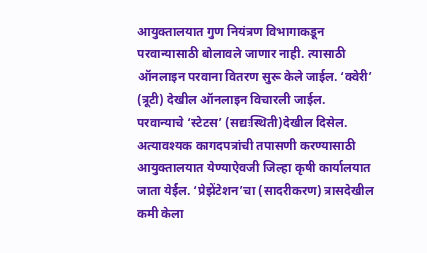आयुक्तालयात गुण नियंत्रण विभागाकडून परवान्यासाठी बोलावले जाणार नाही. त्यासाठी ऑनलाइन परवाना वितरण सुरू केले जाईल. ‘क्वेरी’ (त्रूटी) देखील ऑनलाइन विचारली जाईल. परवान्याचे ‘स्टेटस’ (सद्यःस्थिती)देखील दिसेल. अत्यावश्यक कागदपत्रांची तपासणी करण्यासाठी आयुक्तालयात येण्याऐवजी जिल्हा कृषी कार्यालयात जाता येर्ईल. ‘प्रेझेंटेशन’चा (सादरीकरण) त्रासदेखील कमी केला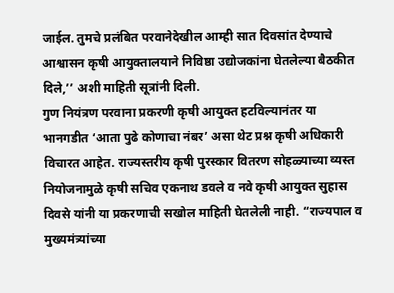जाईल. तुमचे प्रलंबित परवानेदेखील आम्ही सात दिवसांत देण्याचे आश्वासन कृषी आयुक्तालयाने निविष्ठा उद्योजकांना घेतलेल्या बैठकीत दिले,’’ अशी माहिती सूत्रांनी दिली.
गुण नियंत्रण परवाना प्रकरणी कृषी आयुक्त हटविल्यानंतर या भानगडीत ‘आता पुढे कोणाचा नंबर’ असा थेट प्रश्न कृषी अधिकारी विचारत आहेत. राज्यस्तरीय कृषी पुरस्कार वितरण सोहळ्याच्या व्यस्त नियोजनामुळे कृषी सचिव एकनाथ डवले व नवे कृषी आयुक्त सुहास दिवसे यांनी या प्रकरणाची सखोल माहिती घेतलेली नाही. “राज्यपाल व मुख्यमंत्र्यांच्या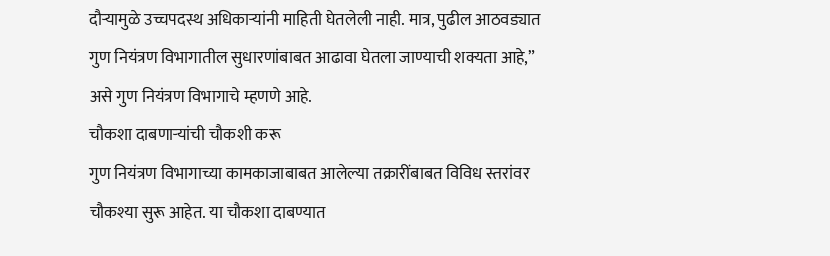दौऱ्यामुळे उच्चपदस्थ अधिकाऱ्यांनी माहिती घेतलेली नाही. मात्र, पुढील आठवड्यात गुण नियंत्रण विभागातील सुधारणांबाबत आढावा घेतला जाण्याची शक्यता आहे,” असे गुण नियंत्रण विभागाचे म्हणणे आहे.
चौकशा दाबणाऱ्यांची चौकशी करू
गुण नियंत्रण विभागाच्या कामकाजाबाबत आलेल्या तक्रारींबाबत विविध स्तरांवर चौकश्या सुरू आहेत. या चौकशा दाबण्यात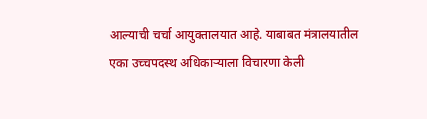आल्याची चर्चा आयुक्तालयात आहे. याबाबत मंत्रालयातील एका उच्चपदस्थ अधिकाऱ्याला विचारणा केली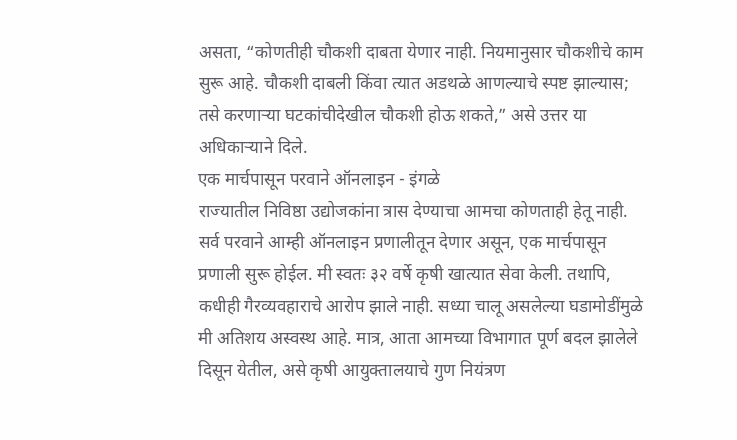असता, “कोणतीही चौकशी दाबता येणार नाही. नियमानुसार चौकशीचे काम सुरू आहे. चौकशी दाबली किंवा त्यात अडथळे आणल्याचे स्पष्ट झाल्यास; तसे करणाऱ्या घटकांचीदेखील चौकशी होऊ शकते,” असे उत्तर या अधिकाऱ्याने दिले.
एक मार्चपासून परवाने ऑनलाइन - इंगळे
राज्यातील निविष्ठा उद्योजकांना त्रास देण्याचा आमचा कोणताही हेतू नाही. सर्व परवाने आम्ही ऑनलाइन प्रणालीतून देणार असून, एक मार्चपासून प्रणाली सुरू होईल. मी स्वतः ३२ वर्षे कृषी खात्यात सेवा केली. तथापि, कधीही गैरव्यवहाराचे आरोप झाले नाही. सध्या चालू असलेल्या घडामोडींमुळे मी अतिशय अस्वस्थ आहे. मात्र, आता आमच्या विभागात पूर्ण बदल झालेले दिसून येतील, असे कृषी आयुक्तालयाचे गुण नियंत्रण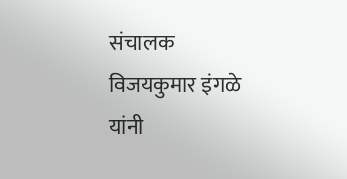संचालक विजयकुमार इंगळे यांनी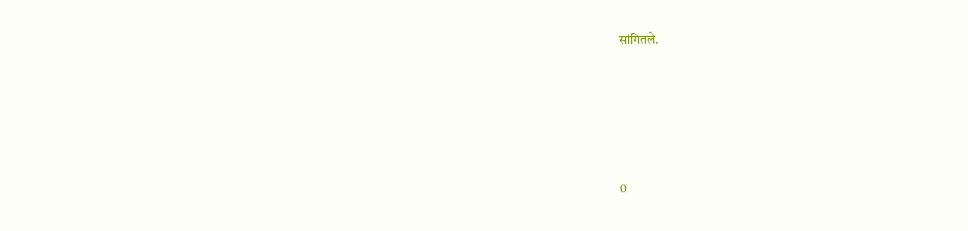सांगितले.






0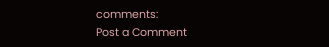comments:
Post a Comment